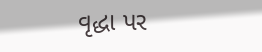વૃદ્ધા પર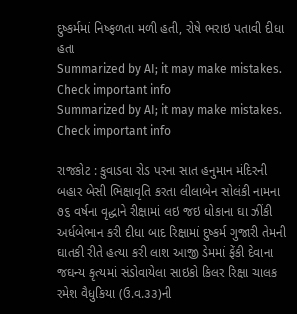દુષ્કર્મમાં નિષ્ફળતા મળી હતી, રોષે ભરાઇ પતાવી દીધા હતા
Summarized by AI; it may make mistakes. Check important info
Summarized by AI; it may make mistakes. Check important info

રાજકોટ : કુવાડવા રોડ પરના સાત હનુમાન મંદિરની બહાર બેસી ભિક્ષાવૃતિ કરતા લીલાબેન સોલંકી નામના ૭૬ વર્ષના વૃદ્ધાને રીક્ષામાં લઇ જઇ ધોકાના ઘા ઝીંકી અર્ધબેભાન કરી દીધા બાદ રિક્ષામાં દુષ્કર્મ ગુજારી તેમની ઘાતકી રીતે હત્યા કરી લાશ આજી ડેમમાં ફેંકી દેવાના જઘન્ય કૃત્યમાં સંડોવાયેલા સાઇકો કિલર રિક્ષા ચાલક રમેશ વૈધુકિયા (ઉ.વ.૩૩)ની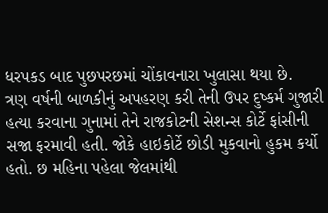ધરપકડ બાદ પુછપરછમાં ચોંકાવનારા ખુલાસા થયા છે.
ત્રણ વર્ષની બાળકીનું અપહરણ કરી તેની ઉપર દુષ્કર્મ ગુજારી હત્યા કરવાના ગુનામાં તેને રાજકોટની સેશન્સ કોર્ટે ફાંસીની સજા ફરમાવી હતી. જોકે હાઇકોર્ટે છોડી મુકવાનો હુકમ કર્યો હતો. છ મહિના પહેલા જેલમાંથી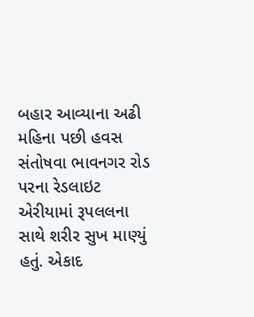બહાર આવ્યાના અઢી મહિના પછી હવસ સંતોષવા ભાવનગર રોડ પરના રેડલાઇટ એરીયામાં રૂપલલના સાથે શરીર સુખ માણ્યું હતું. એકાદ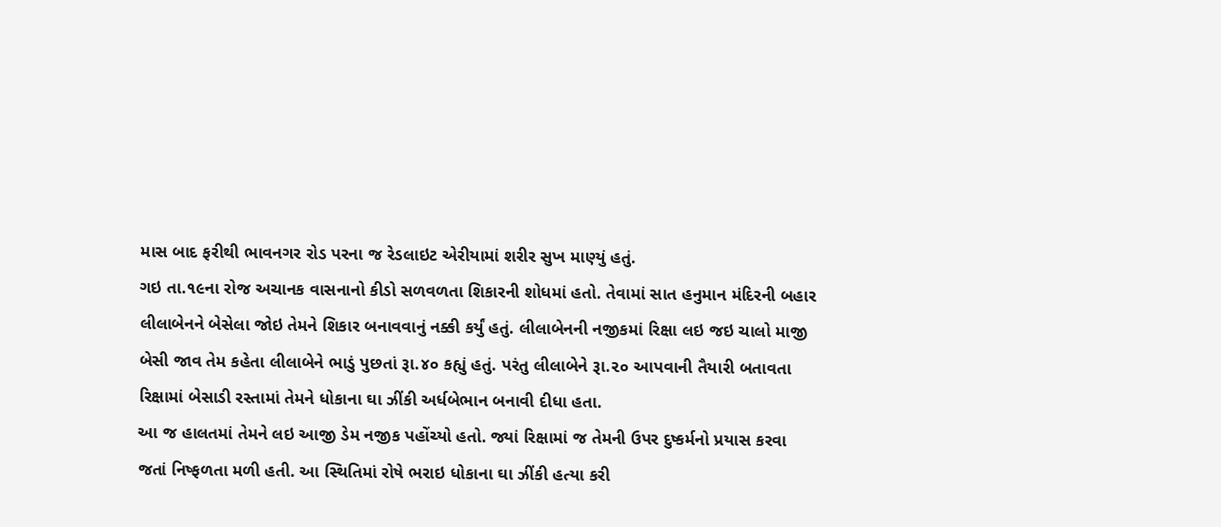માસ બાદ ફરીથી ભાવનગર રોડ પરના જ રેડલાઇટ એરીયામાં શરીર સુખ માણ્યું હતું.
ગઇ તા.૧૯ના રોજ અચાનક વાસનાનો કીડો સળવળતા શિકારની શોધમાં હતો. તેવામાં સાત હનુમાન મંદિરની બહાર લીલાબેનને બેસેલા જોઇ તેમને શિકાર બનાવવાનું નક્કી કર્યું હતું. લીલાબેનની નજીકમાં રિક્ષા લઇ જઇ ચાલો માજી બેસી જાવ તેમ કહેતા લીલાબેને ભાડું પુછતાં રૂા.૪૦ કહ્યું હતું. પરંતુ લીલાબેને રૂા.૨૦ આપવાની તૈયારી બતાવતા રિક્ષામાં બેસાડી રસ્તામાં તેમને ધોકાના ઘા ઝીંકી અર્ધબેભાન બનાવી દીધા હતા.
આ જ હાલતમાં તેમને લઇ આજી ડેમ નજીક પહોંચ્યો હતો. જ્યાં રિક્ષામાં જ તેમની ઉપર દુષ્કર્મનો પ્રયાસ કરવા જતાં નિષ્ફળતા મળી હતી. આ સ્થિતિમાં રોષે ભરાઇ ધોકાના ઘા ઝીંકી હત્યા કરી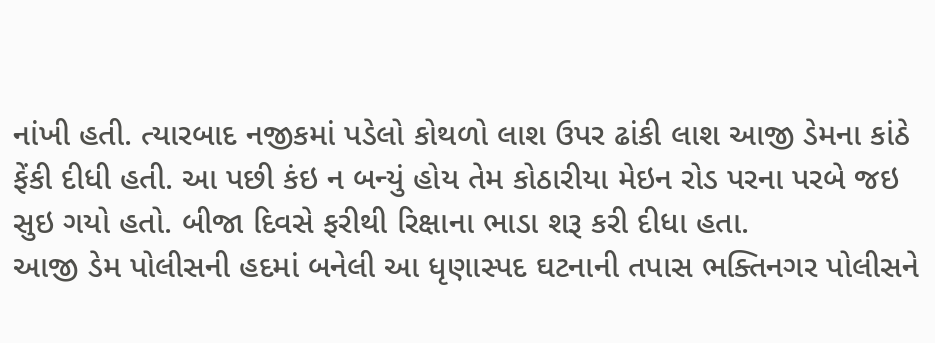નાંખી હતી. ત્યારબાદ નજીકમાં પડેલો કોથળો લાશ ઉપર ઢાંકી લાશ આજી ડેમના કાંઠે ફેંકી દીધી હતી. આ પછી કંઇ ન બન્યું હોય તેમ કોઠારીયા મેઇન રોડ પરના પરબે જઇ સુઇ ગયો હતો. બીજા દિવસે ફરીથી રિક્ષાના ભાડા શરૂ કરી દીધા હતા.
આજી ડેમ પોલીસની હદમાં બનેલી આ ધૃણાસ્પદ ઘટનાની તપાસ ભક્તિનગર પોલીસને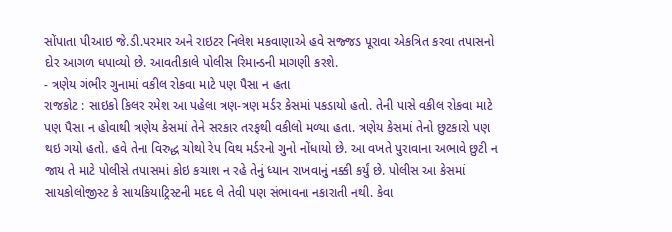સોંપાતા પીઆઇ જે.ડી.પરમાર અને રાઇટર નિલેશ મકવાણાએ હવે સજ્જડ પૂરાવા એકત્રિત કરવા તપાસનો દોર આગળ ધપાવ્યો છે. આવતીકાલે પોલીસ રિમાન્ડની માગણી કરશે.
- ત્રણેય ગંભીર ગુનામાં વકીલ રોકવા માટે પણ પૈસા ન હતા
રાજકોટ : સાઇકો કિલર રમેશ આ પહેલા ત્રણ-ત્રણ મર્ડર કેસમાં પકડાયો હતો. તેની પાસે વકીલ રોકવા માટે પણ પૈસા ન હોવાથી ત્રણેય કેસમાં તેને સરકાર તરફથી વકીલો મળ્યા હતા. ત્રણેય કેસમાં તેનો છુટકારો પણ થઇ ગયો હતો. હવે તેના વિરુદ્ધ ચોથો રેપ વિથ મર્ડરનો ગુનો નોંધાયો છે. આ વખતે પુરાવાના અભાવે છુટી ન જાય તે માટે પોલીસે તપાસમાં કોઇ કચાશ ન રહે તેનું ધ્યાન રાખવાનું નક્કી કર્યું છે. પોલીસ આ કેસમાં સાયકોલોજીસ્ટ કે સાયકિયાટ્રિસ્ટની મદદ લે તેવી પણ સંભાવના નકારાતી નથી. કેવા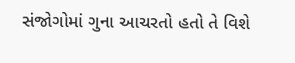સંજોગોમાં ગુના આચરતો હતો તે વિશે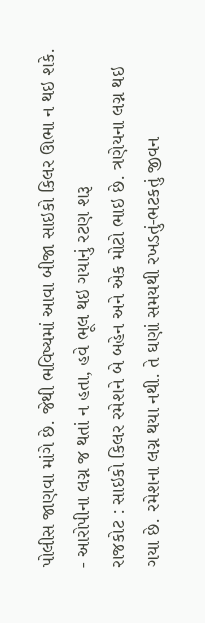પોલીસ જાણવા માંગે છે. જેથી ભવિષ્યમાં આવા બીજા સાઇકો કિલર ઊભા ન થઇ શકે. - આરોપીના લગ્ન જ થતાં ન હતા, હવે ભૂલ થઇ ગયાનું રટણ શરૂ
રાજકોટ : સાઇકો કિલર રમેશને બે બહેન અને એક મોટો ભાઇ છે. ત્રણેયના લગ્ન થઇ ગયા છે. રમેશના લગ્ન થયા નથી. તે ઘણાં સમયથી રખડતું-ભટકતું જીવન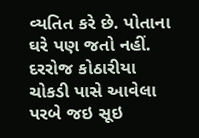વ્યતિત કરે છે. પોતાના ઘરે પણ જતો નહીં. દરરોજ કોઠારીયા ચોકડી પાસે આવેલા પરબે જઇ સૂઇ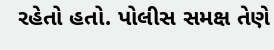રહેતો હતો. પોલીસ સમક્ષ તેણે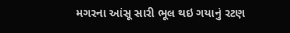મગરના આંસૂ સારી ભૂલ થઇ ગયાનું રટણ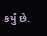કર્યું છે.